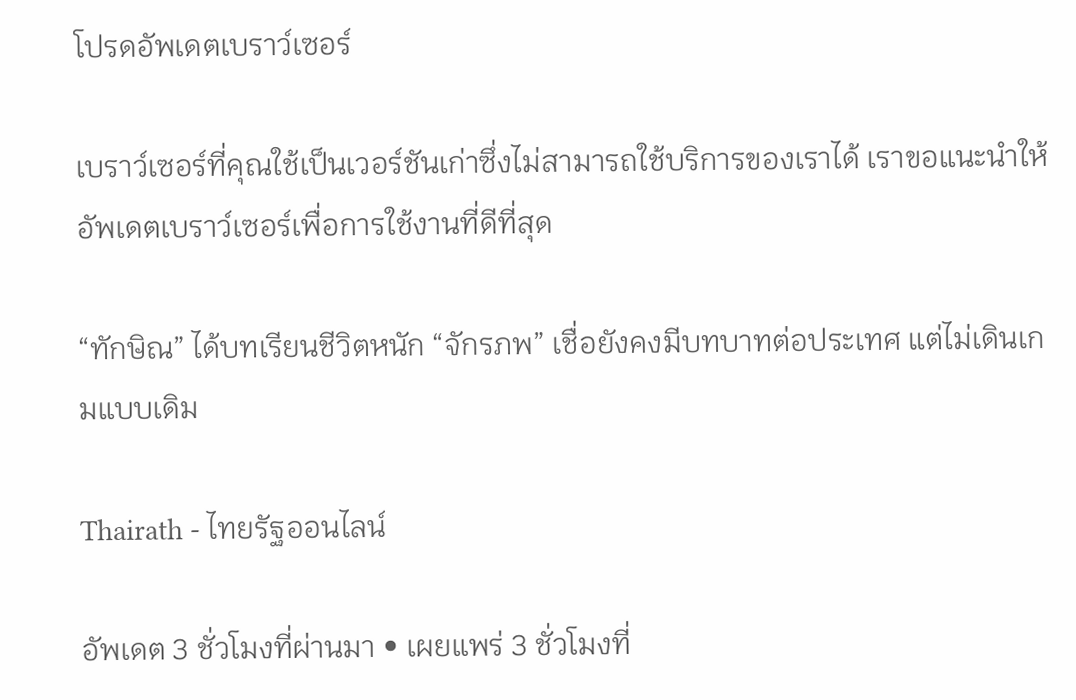โปรดอัพเดตเบราว์เซอร์

เบราว์เซอร์ที่คุณใช้เป็นเวอร์ชันเก่าซึ่งไม่สามารถใช้บริการของเราได้ เราขอแนะนำให้อัพเดตเบราว์เซอร์เพื่อการใช้งานที่ดีที่สุด

“ทักษิณ” ได้บทเรียนชีวิตหนัก “จักรภพ” เชื่อยังคงมีบทบาทต่อประเทศ แต่ไม่เดินเกมแบบเดิม

Thairath - ไทยรัฐออนไลน์

อัพเดต 3 ชั่วโมงที่ผ่านมา • เผยแพร่ 3 ชั่วโมงที่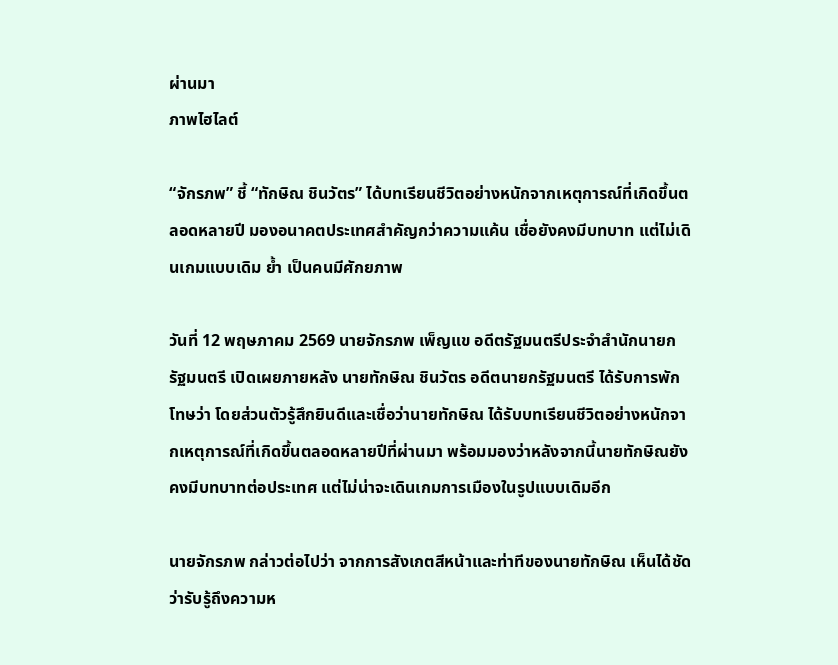ผ่านมา
ภาพไฮไลต์

“จักรภพ” ชี้ “ทักษิณ ชินวัตร” ได้บทเรียนชีวิตอย่างหนักจากเหตุการณ์ที่เกิดขึ้นตลอดหลายปี มองอนาคตประเทศสำคัญกว่าความแค้น เชื่อยังคงมีบทบาท แต่ไม่เดินเกมแบบเดิม ย้ำ เป็นคนมีศักยภาพ

วันที่ 12 พฤษภาคม 2569 นายจักรภพ เพ็ญแข อดีตรัฐมนตรีประจำสำนักนายกรัฐมนตรี เปิดเผยภายหลัง นายทักษิณ ชินวัตร อดีตนายกรัฐมนตรี ได้รับการพักโทษว่า โดยส่วนตัวรู้สึกยินดีและเชื่อว่านายทักษิณ ได้รับบทเรียนชีวิตอย่างหนักจากเหตุการณ์ที่เกิดขึ้นตลอดหลายปีที่ผ่านมา พร้อมมองว่าหลังจากนี้นายทักษิณยังคงมีบทบาทต่อประเทศ แต่ไม่น่าจะเดินเกมการเมืองในรูปแบบเดิมอีก

นายจักรภพ กล่าวต่อไปว่า จากการสังเกตสีหน้าและท่าทีของนายทักษิณ เห็นได้ชัดว่ารับรู้ถึงความห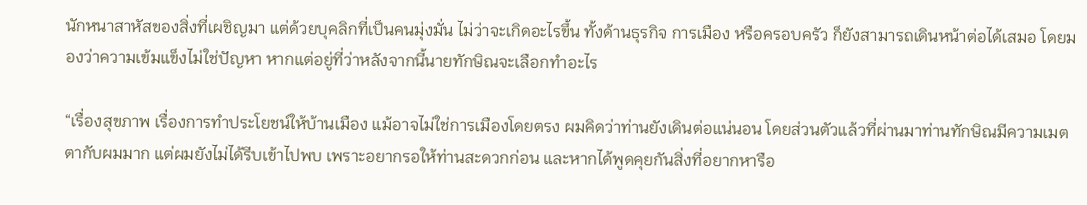นักหนาสาหัสของสิ่งที่เผชิญมา แต่ด้วยบุคลิกที่เป็นคนมุ่งมั่น ไม่ว่าจะเกิดอะไรขึ้น ทั้งด้านธุรกิจ การเมือง หรือครอบครัว ก็ยังสามารถเดินหน้าต่อได้เสมอ โดยมองว่าความเข้มแข็งไม่ใช่ปัญหา หากแต่อยู่ที่ว่าหลังจากนี้นายทักษิณจะเลือกทำอะไร

“เรื่องสุขภาพ เรื่องการทำประโยชน์ให้บ้านเมือง แม้อาจไม่ใช่การเมืองโดยตรง ผมคิดว่าท่านยังเดินต่อแน่นอน โดยส่วนตัวแล้วที่ผ่านมาท่านทักษิณมีความเมตตากับผมมาก แต่ผมยังไม่ได้รีบเข้าไปพบ เพราะอยากรอให้ท่านสะดวกก่อน และหากได้พูดคุยกันสิ่งที่อยากหารือ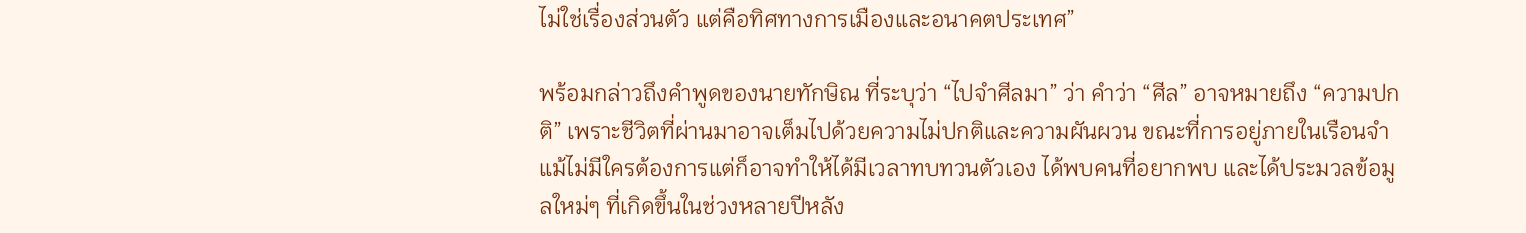ไม่ใช่เรื่องส่วนตัว แต่คือทิศทางการเมืองและอนาคตประเทศ”

พร้อมกล่าวถึงคำพูดของนายทักษิณ ที่ระบุว่า “ไปจำศีลมา” ว่า คำว่า “ศีล” อาจหมายถึง “ความปกติ” เพราะชีวิตที่ผ่านมาอาจเต็มไปด้วยความไม่ปกติและความผันผวน ขณะที่การอยู่ภายในเรือนจำ แม้ไม่มีใครต้องการแต่ก็อาจทำให้ได้มีเวลาทบทวนตัวเอง ได้พบคนที่อยากพบ และได้ประมวลข้อมูลใหม่ๆ ที่เกิดขึ้นในช่วงหลายปีหลัง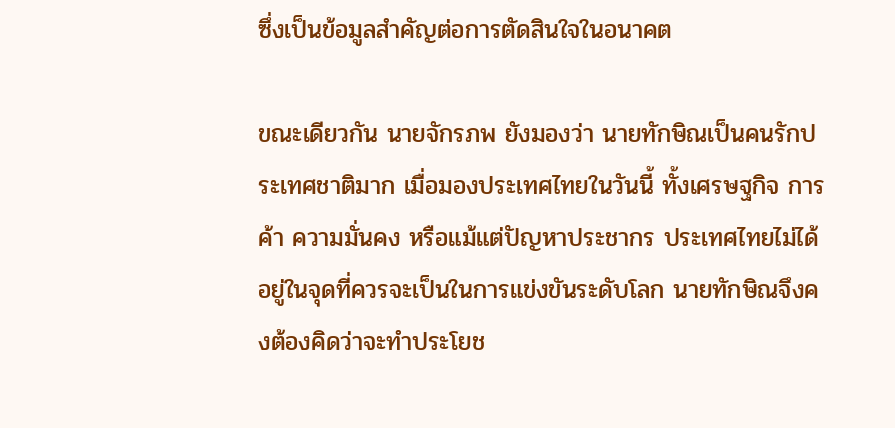ซึ่งเป็นข้อมูลสำคัญต่อการตัดสินใจในอนาคต

ขณะเดียวกัน นายจักรภพ ยังมองว่า นายทักษิณเป็นคนรักประเทศชาติมาก เมื่อมองประเทศไทยในวันนี้ ทั้งเศรษฐกิจ การค้า ความมั่นคง หรือแม้แต่ปัญหาประชากร ประเทศไทยไม่ได้อยู่ในจุดที่ควรจะเป็นในการแข่งขันระดับโลก นายทักษิณจึงคงต้องคิดว่าจะทำประโยช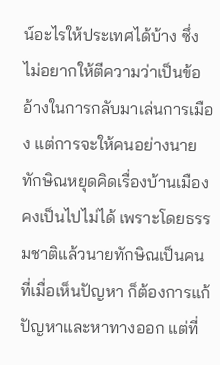น์อะไรให้ประเทศได้บ้าง ซึ่งไม่อยากให้ตีความว่าเป็นข้ออ้างในการกลับมาเล่นการเมือง แต่การจะให้คนอย่างนายทักษิณหยุดคิดเรื่องบ้านเมืองคงเป็นไปไม่ได้ เพราะโดยธรรมชาติแล้วนายทักษิณเป็นคนที่เมื่อเห็นปัญหา ก็ต้องการแก้ปัญหาและหาทางออก แต่ที่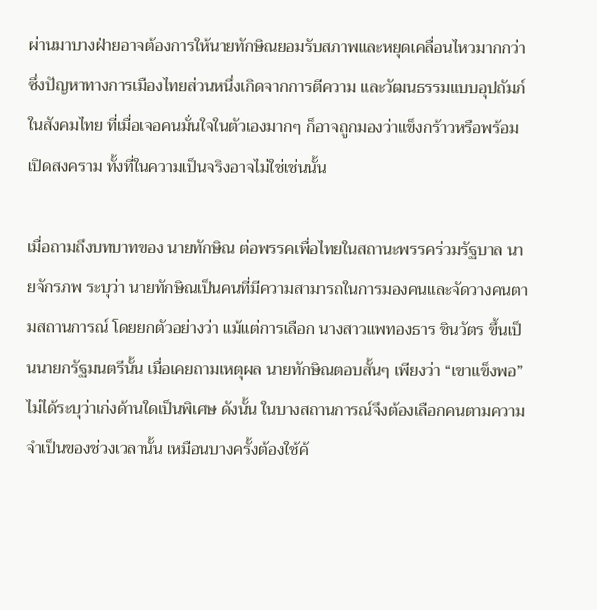ผ่านมาบางฝ่ายอาจต้องการให้นายทักษิณยอมรับสภาพและหยุดเคลื่อนไหวมากกว่า ซึ่งปัญหาทางการเมืองไทยส่วนหนึ่งเกิดจากการตีความ และวัฒนธรรมแบบอุปถัมภ์ในสังคมไทย ที่เมื่อเจอคนมั่นใจในตัวเองมากๆ ก็อาจถูกมองว่าแข็งกร้าวหรือพร้อมเปิดสงคราม ทั้งที่ในความเป็นจริงอาจไม่ใช่เช่นนั้น

เมื่อถามถึงบทบาทของ นายทักษิณ ต่อพรรคเพื่อไทยในสถานะพรรคร่วมรัฐบาล นายจักรภพ ระบุว่า นายทักษิณเป็นคนที่มีความสามารถในการมองคนและจัดวางคนตามสถานการณ์ โดยยกตัวอย่างว่า แม้แต่การเลือก นางสาวแพทองธาร ชินวัตร ขึ้นเป็นนายกรัฐมนตรีนั้น เมื่อเคยถามเหตุผล นายทักษิณตอบสั้นๆ เพียงว่า “เขาแข็งพอ” ไม่ได้ระบุว่าเก่งด้านใดเป็นพิเศษ ดังนั้น ในบางสถานการณ์จึงต้องเลือกคนตามความจำเป็นของช่วงเวลานั้น เหมือนบางครั้งต้องใช้ค้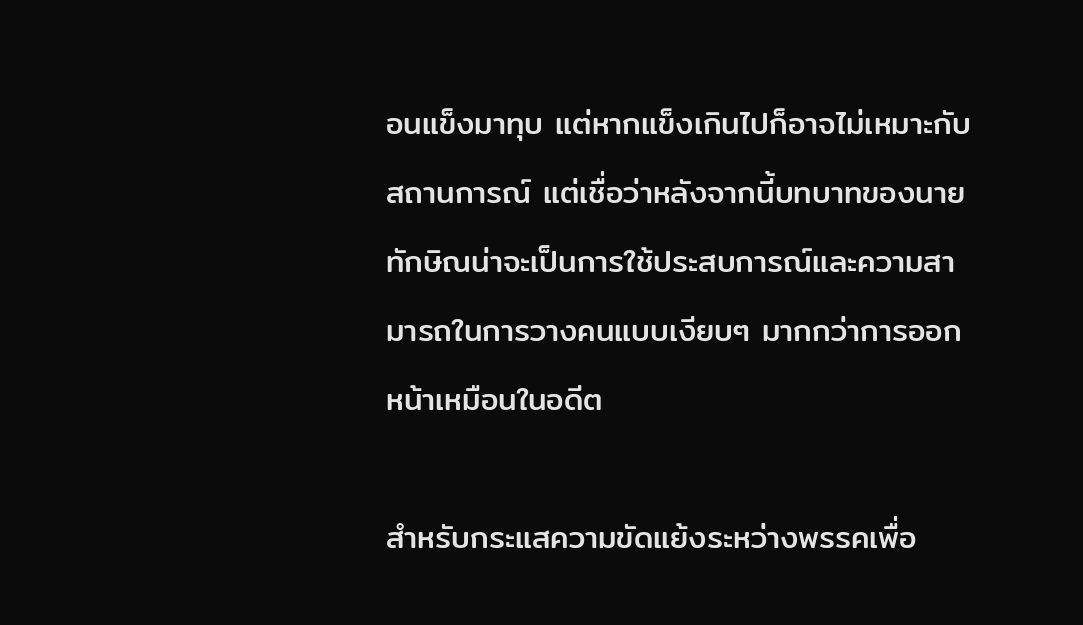อนแข็งมาทุบ แต่หากแข็งเกินไปก็อาจไม่เหมาะกับสถานการณ์ แต่เชื่อว่าหลังจากนี้บทบาทของนายทักษิณน่าจะเป็นการใช้ประสบการณ์และความสามารถในการวางคนแบบเงียบๆ มากกว่าการออกหน้าเหมือนในอดีต

สำหรับกระแสความขัดแย้งระหว่างพรรคเพื่อ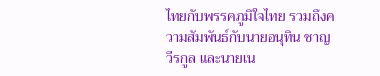ไทยกับพรรคภูมิใจไทย รวมถึงความสัมพันธ์กับนายอนุทิน ชาญวีรกูล และนายเน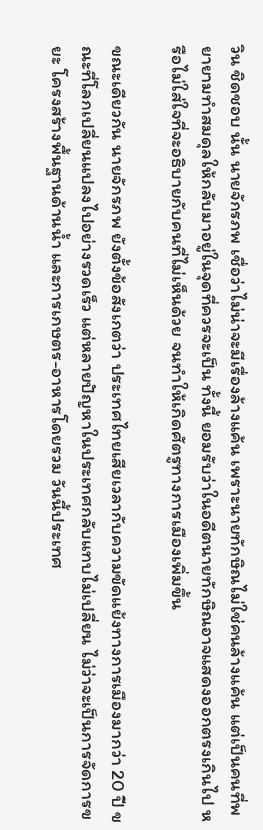วิน ชิดชอบ นั้น นายจักรภพ เชื่อว่าไม่น่าจะมีเรื่องล้างแค้น เพราะนายทักษิณไม่ใช่คนล้างแค้น แต่เป็นคนที่พยายามทำสมดุลให้กลับมาอยู่ในจุดที่ควรจะเป็น ทั้งนี้ ยอมรับว่าในอดีตนายทักษิณอาจแสดงออกตรงเกินไป หรือไม่ใส่ใจที่จะอธิบายกับคนที่ไม่เห็นด้วย จนทำให้เกิดศัตรูทางการเมืองเพิ่มขึ้น

ขณะเดียวกัน นายจักรภพ ยังตั้งข้อสังเกตว่า ประเทศไทยเสียเวลากับความขัดแย้งทางการเมืองมากว่า 20 ปี ขณะที่โลกเปลี่ยนแปลงไปอย่างรวดเร็ว แต่หลายปัญหาในประเทศกลับแทบไม่เปลี่ยน ไม่ว่าจะเป็นการจัดการขยะ โครงสร้างพื้นฐานด้านน้ำ และการเกษตร-อาหารโดยรวม วันนี้ประเทศ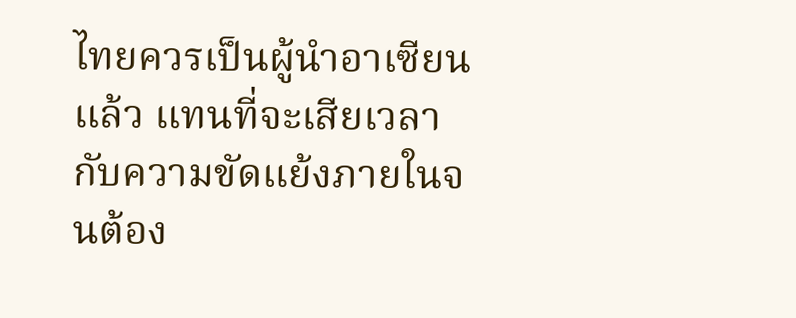ไทยควรเป็นผู้นำอาเซียนแล้ว แทนที่จะเสียเวลากับความขัดแย้งภายในจนต้อง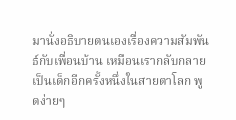มานั่งอธิบายตนเองเรื่องความสัมพันธ์กับเพื่อนบ้าน เหมือนเรากลับกลายเป็นเด็กอีกครั้งหนึ่งในสายตาโลก พูดง่ายๆ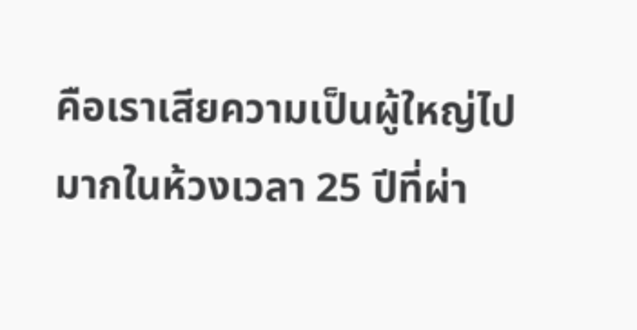คือเราเสียความเป็นผู้ใหญ่ไปมากในห้วงเวลา 25 ปีที่ผ่า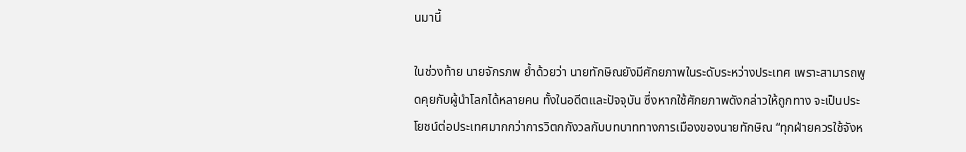นมานี้

ในช่วงท้าย นายจักรภพ ย้ำด้วยว่า นายทักษิณยังมีศักยภาพในระดับระหว่างประเทศ เพราะสามารถพูดคุยกับผู้นำโลกได้หลายคน ทั้งในอดีตและปัจจุบัน ซึ่งหากใช้ศักยภาพดังกล่าวให้ถูกทาง จะเป็นประโยชน์ต่อประเทศมากกว่าการวิตกกังวลกับบทบาททางการเมืองของนายทักษิณ “ทุกฝ่ายควรใช้จังห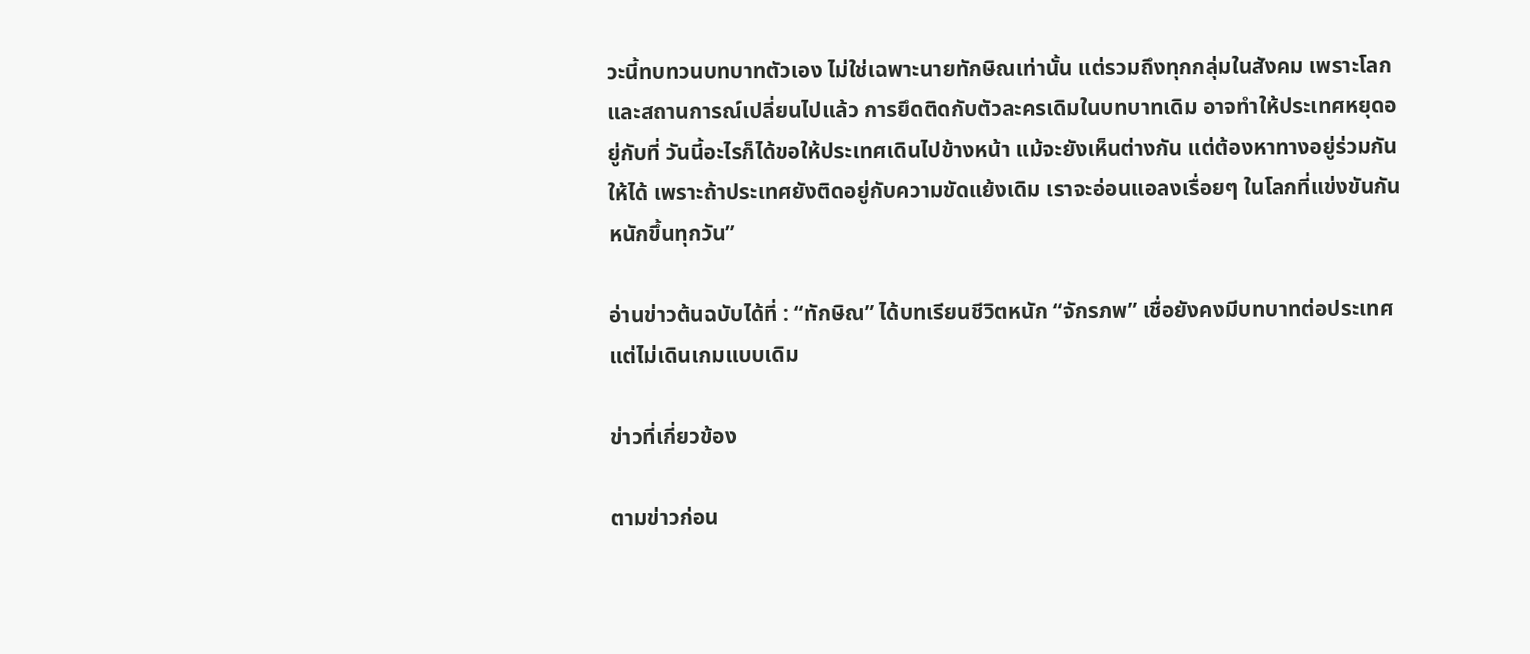วะนี้ทบทวนบทบาทตัวเอง ไม่ใช่เฉพาะนายทักษิณเท่านั้น แต่รวมถึงทุกกลุ่มในสังคม เพราะโลกและสถานการณ์เปลี่ยนไปแล้ว การยึดติดกับตัวละครเดิมในบทบาทเดิม อาจทำให้ประเทศหยุดอยู่กับที่ วันนี้อะไรก็ได้ขอให้ประเทศเดินไปข้างหน้า แม้จะยังเห็นต่างกัน แต่ต้องหาทางอยู่ร่วมกันให้ได้ เพราะถ้าประเทศยังติดอยู่กับความขัดแย้งเดิม เราจะอ่อนแอลงเรื่อยๆ ในโลกที่แข่งขันกันหนักขึ้นทุกวัน”

อ่านข่าวต้นฉบับได้ที่ : “ทักษิณ” ได้บทเรียนชีวิตหนัก “จักรภพ” เชื่อยังคงมีบทบาทต่อประเทศ แต่ไม่เดินเกมแบบเดิม

ข่าวที่เกี่ยวข้อง

ตามข่าวก่อน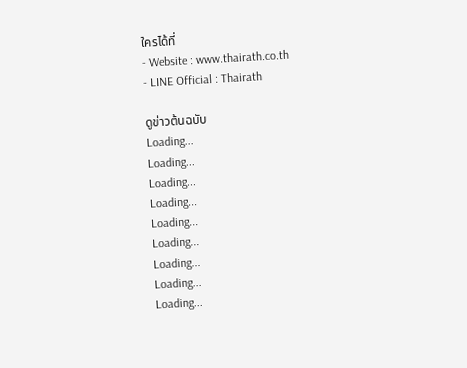ใครได้ที่
- Website : www.thairath.co.th
- LINE Official : Thairath

ดูข่าวต้นฉบับ
Loading...
Loading...
Loading...
Loading...
Loading...
Loading...
Loading...
Loading...
Loading...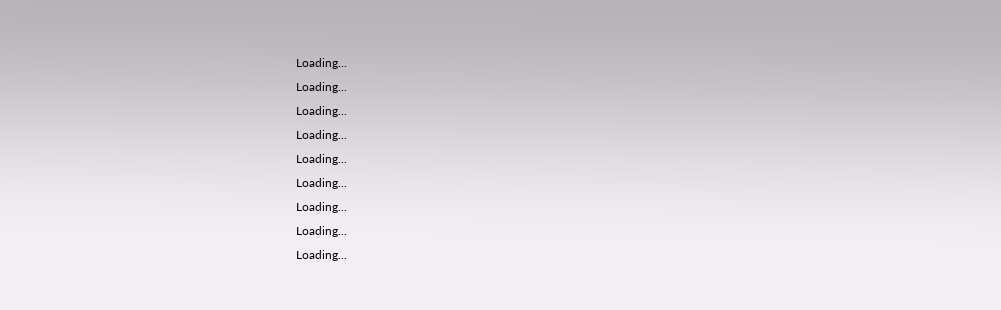Loading...
Loading...
Loading...
Loading...
Loading...
Loading...
Loading...
Loading...
Loading...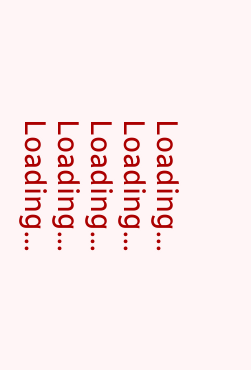Loading...
Loading...
Loading...
Loading...
Loading...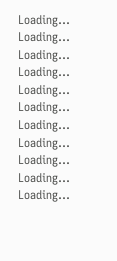Loading...
Loading...
Loading...
Loading...
Loading...
Loading...
Loading...
Loading...
Loading...
Loading...
Loading...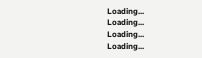Loading...
Loading...
Loading...
Loading...